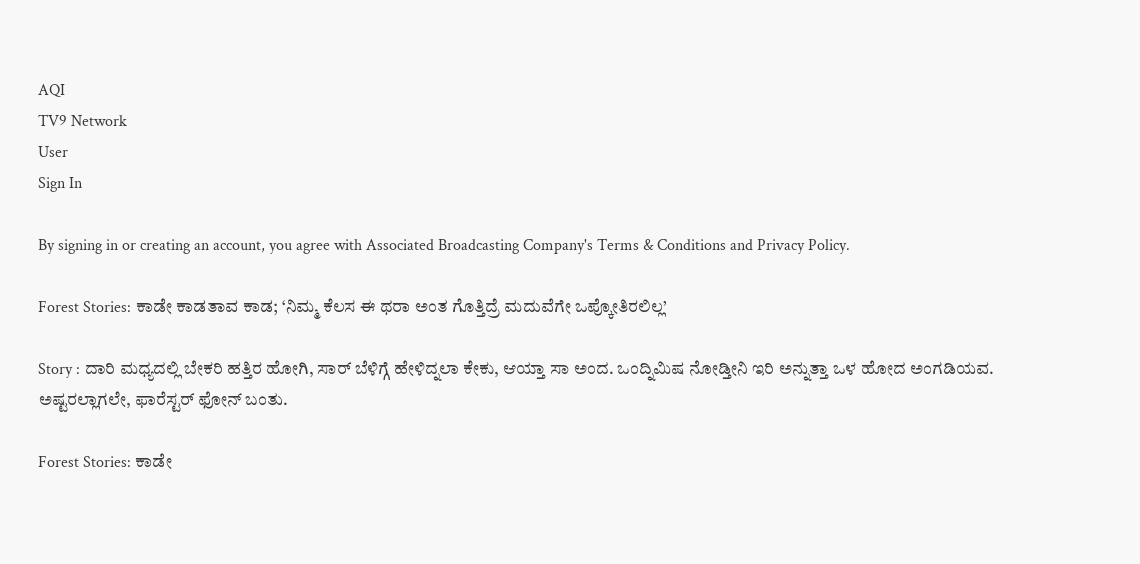AQI
TV9 Network
User
Sign In

By signing in or creating an account, you agree with Associated Broadcasting Company's Terms & Conditions and Privacy Policy.

Forest Stories: ಕಾಡೇ ಕಾಡತಾವ ಕಾಡ; ‘ನಿಮ್ಮ ಕೆಲಸ ಈ ಥರಾ ಅಂತ ಗೊತ್ತಿದ್ರೆ ಮದುವೆಗೇ ಒಪ್ಕೋತಿರಲಿಲ್ಲ’

Story : ದಾರಿ ಮಧ್ಯದಲ್ಲಿ ಬೇಕರಿ ಹತ್ತಿರ ಹೋಗಿ, ಸಾರ್‌ ಬೆಳಿಗ್ಗೆ ಹೇಳಿದ್ನಲಾ ಕೇಕು, ಆಯ್ತಾ ಸಾ ಅಂದ. ಒಂದ್ನಿಮಿಷ ನೋಡ್ತೀನಿ ಇರಿ ಅನ್ನುತ್ತಾ ಒಳ ಹೋದ ಅಂಗಡಿಯವ. ಅಷ್ಟರಲ್ಲಾಗಲೇ, ಫಾರೆಸ್ಟರ್‌ ಫೋನ್‌ ಬಂತು.

Forest Stories: ಕಾಡೇ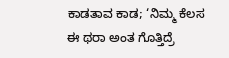ಕಾಡತಾವ ಕಾಡ; ‘ನಿಮ್ಮ ಕೆಲಸ ಈ ಥರಾ ಅಂತ ಗೊತ್ತಿದ್ರೆ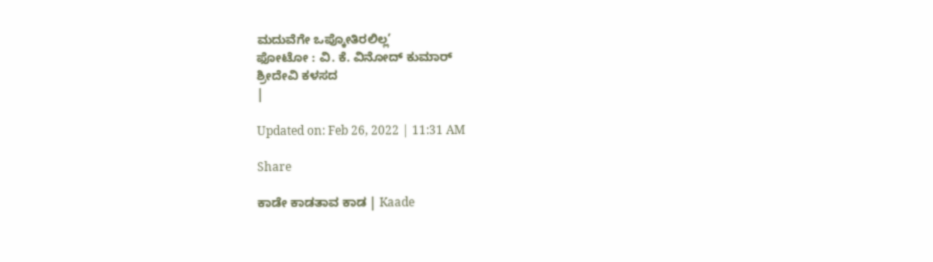ಮದುವೆಗೇ ಒಪ್ಕೋತಿರಲಿಲ್ಲ’
ಫೋಟೋ : ವಿ. ಕೆ. ವಿನೋದ್ ಕುಮಾರ್
ಶ್ರೀದೇವಿ ಕಳಸದ
|

Updated on: Feb 26, 2022 | 11:31 AM

Share

ಕಾಡೇ ಕಾಡತಾವ ಕಾಡ | Kaade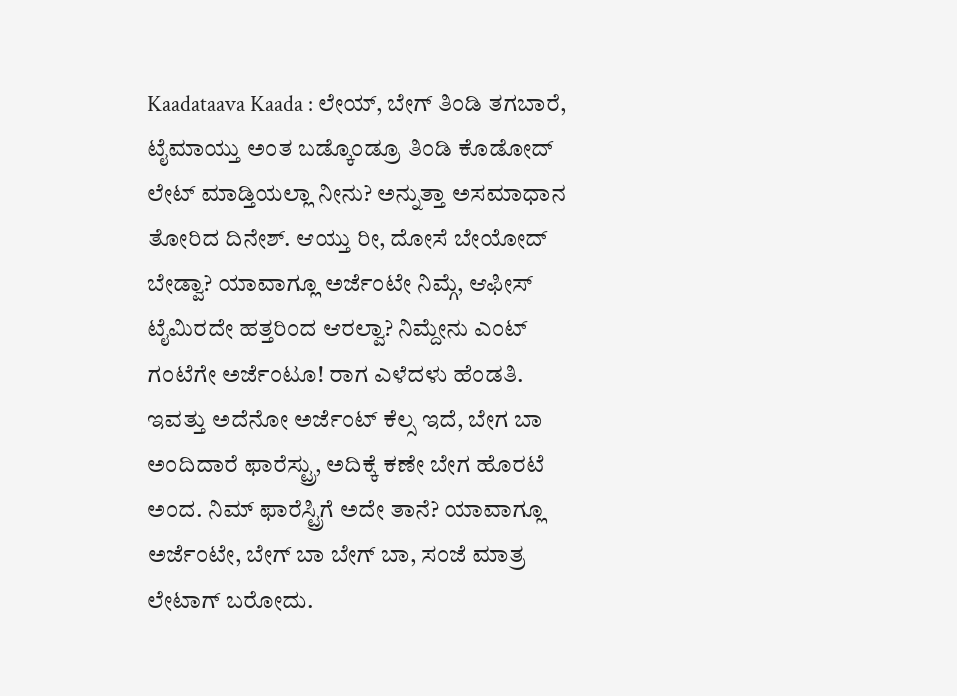Kaadataava Kaada : ಲೇಯ್‌, ಬೇಗ್‌ ತಿಂಡಿ ತಗಬಾರೆ, ಟೈಮಾಯ್ತು ಅಂತ ಬಡ್ಕೊಂಡ್ರೂ ತಿಂಡಿ ಕೊಡೋದ್‌ ಲೇಟ್‌ ಮಾಡ್ತಿಯಲ್ಲಾ ನೀನು? ಅನ್ನುತ್ತಾ ಅಸಮಾಧಾನ ತೋರಿದ ದಿನೇಶ್‌. ಆಯ್ತು ರೀ, ದೋಸೆ ಬೇಯೋದ್‌ ಬೇಡ್ವಾ? ಯಾವಾಗ್ಲೂ ಅರ್ಜೆಂಟೇ ನಿಮ್ಗೆ, ಆಫೀಸ್‌ ಟೈಮಿರದೇ ಹತ್ತರಿಂದ ಆರಲ್ವಾ? ನಿಮ್ದೇನು ಎಂಟ್‌ ಗಂಟೆಗೇ ಅರ್ಜೆಂಟೂ! ರಾಗ ಎಳೆದಳು ಹೆಂಡತಿ. ಇವತ್ತು ಅದೆನೋ ಅರ್ಜೆಂಟ್ ಕೆಲ್ಸ ಇದೆ, ಬೇಗ ಬಾ ಅಂದಿದಾರೆ ಫಾರೆಸ್ಟ್ರು, ಅದಿಕ್ಕೆ ಕಣೇ ಬೇಗ ಹೊರಟೆ ಅಂದ. ನಿಮ್‌ ಫಾರೆಸ್ಟ್ರಿಗೆ ಅದೇ ತಾನೆ? ಯಾವಾಗ್ಲೂ ಅರ್ಜೆಂಟೇ, ಬೇಗ್‌ ಬಾ ಬೇಗ್‌ ಬಾ, ಸಂಜೆ ಮಾತ್ರ ಲೇಟಾಗ್‌ ಬರೋದು.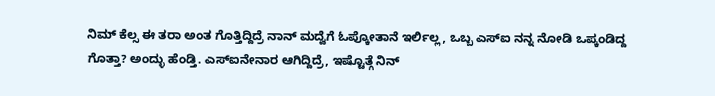ನಿಮ್‌ ಕೆಲ್ಸ ಈ ತರಾ ಅಂತ ಗೊತ್ತಿದ್ದಿದ್ರೆ ನಾನ್‌ ಮದ್ವೆಗೆ ಓಪ್ಕೋತಾನೆ ಇರ್ಲಿಲ್ಲ, ಒಬ್ಬ ಎಸ್ಐ ನನ್ನ ನೋಡಿ ಒಪ್ಕಂಡಿದ್ದ ಗೊತ್ತಾ? ಅಂದ್ಳು ಹೆಂಡ್ತಿ. ಎಸ್ಐನೇನಾರ ಆಗಿದ್ದಿದ್ರೆ, ಇಷ್ಟೊತ್ಗೆ ನಿನ್‌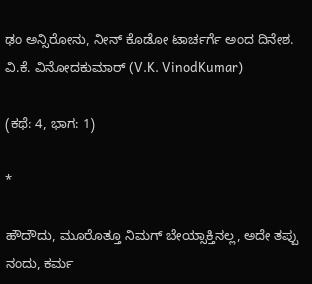ಢಂ ಅನ್ಸಿರೋನು, ನೀನ್‌ ಕೊಡೋ ಟಾರ್ಚರ್ಗೆ ಅಂದ ದಿನೇಶ. ವಿ.ಕೆ. ವಿನೋದಕುಮಾರ್ (V.K. VinodKumar)

(ಕಥೆ: 4, ಭಾಗ: 1)

*

ಹೌದೌದು, ಮೂರೊತ್ತೂ ನಿಮಗ್‌ ಬೇಯ್ಸಾಕ್ತಿನಲ್ಲ, ಅದೇ ತಪ್ಪು ನಂದು, ಕರ್ಮ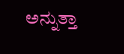ಅನ್ನುತ್ತಾ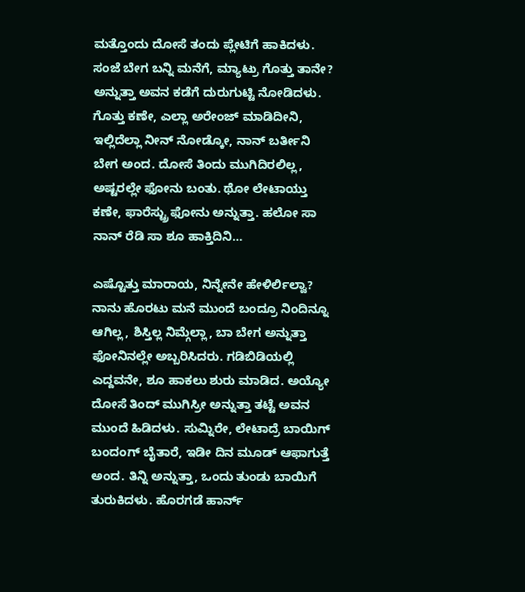ಮತ್ತೊಂದು ದೋಸೆ ತಂದು ಪ್ಲೇಟಿಗೆ ಹಾಕಿದಳು. ಸಂಜೆ ಬೇಗ ಬನ್ನಿ ಮನೆಗೆ, ಮ್ಯಾಟ್ರು ಗೊತ್ತು ತಾನೇ? ಅನ್ನುತ್ತಾ ಅವನ ಕಡೆಗೆ ದುರುಗುಟ್ಟಿ ನೋಡಿದಳು. ಗೊತ್ತು ಕಣೇ, ಎಲ್ಲಾ ಅರೇಂಜ್‌ ಮಾಡಿದೀನಿ, ಇಲ್ಲಿದೆಲ್ಲಾ ನೀನ್‌ ನೋಡ್ಕೋ, ನಾನ್‌ ಬರ್ತೀನಿ ಬೇಗ ಅಂದ. ದೋಸೆ ತಿಂದು ಮುಗಿದಿರಲಿಲ್ಲ, ಅಷ್ಟರಲ್ಲೇ ಫೋನು ಬಂತು. ಥೋ ಲೇಟಾಯ್ತು ಕಣೇ, ಫಾರೆಸ್ಟ್ರು ಫೋನು ಅನ್ನುತ್ತಾ. ಹಲೋ ಸಾ ನಾನ್‌ ರೆಡಿ ಸಾ ಶೂ ಹಾಕ್ತಿದಿನಿ…

ಎಷ್ಟೊತ್ತು ಮಾರಾಯ, ನಿನ್ನೇನೇ ಹೇಳಿರ್ಲಿಲ್ವಾ? ನಾನು ಹೊರಟು ಮನೆ ಮುಂದೆ ಬಂದ್ರೂ ನಿಂದಿನ್ನೂ ಆಗಿಲ್ಲ, ಶಿಸ್ತಿಲ್ಲ ನಿಮ್ಗೆಲ್ಲಾ, ಬಾ ಬೇಗ ಅನ್ನುತ್ತಾ ಫೋನಿನಲ್ಲೇ ಅಬ್ಬರಿಸಿದರು. ಗಡಿಬಿಡಿಯಲ್ಲಿ ಎದ್ದವನೇ, ಶೂ ಹಾಕಲು ಶುರು ಮಾಡಿದ. ಅಯ್ಯೋ ದೋಸೆ ತಿಂದ್‌ ಮುಗಿಸ್ರೀ ಅನ್ನುತ್ತಾ ತಟ್ಟೆ ಅವನ ಮುಂದೆ ಹಿಡಿದಳು. ಸುಮ್ನಿರೇ, ಲೇಟಾದ್ರೆ ಬಾಯಿಗ್‌ ಬಂದಂಗ್‌ ಬೈತಾರೆ, ಇಡೀ ದಿನ ಮೂಡ್‌ ಆಫಾಗುತ್ತೆ ಅಂದ. ತಿನ್ನಿ ಅನ್ನುತ್ತಾ, ಒಂದು ತುಂಡು ಬಾಯಿಗೆ ತುರುಕಿದಳು. ಹೊರಗಡೆ ಹಾರ್ನ್‌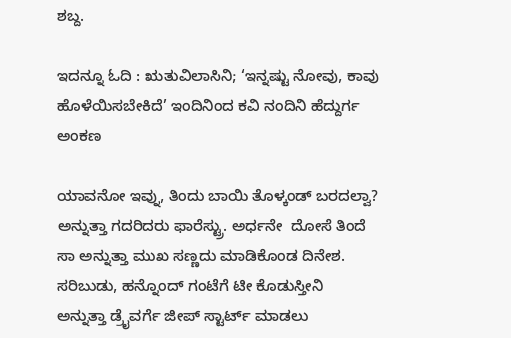ಶಬ್ದ.

ಇದನ್ನೂ ಓದಿ : ಋತುವಿಲಾಸಿನಿ; ‘ಇನ್ನಷ್ಟು ನೋವು, ಕಾವು ಹೊಳೆಯಿಸಬೇಕಿದೆ’ ಇಂದಿನಿಂದ ಕವಿ ನಂದಿನಿ ಹೆದ್ದುರ್ಗ ಅಂಕಣ

ಯಾವನೋ ಇವ್ನು, ತಿಂದು ಬಾಯಿ ತೊಳ್ಕಂಡ್‌ ಬರದಲ್ವಾ? ಅನ್ನುತ್ತಾ ಗದರಿದರು ಫಾರೆಸ್ಟ್ರು. ಅರ್ಧನೇ  ದೋಸೆ ತಿಂದೆ ಸಾ ಅನ್ನುತ್ತಾ ಮುಖ ಸಣ್ಣದು ಮಾಡಿಕೊಂಡ ದಿನೇಶ. ಸರಿಬುಡು, ಹನ್ನೊಂದ್‌ ಗಂಟೆಗೆ ಟೀ ಕೊಡುಸ್ತೀನಿ  ಅನ್ನುತ್ತಾ ಡ್ರೈವರ್ಗೆ ಜೀಪ್‌ ಸ್ಟಾರ್ಟ್‌ ಮಾಡಲು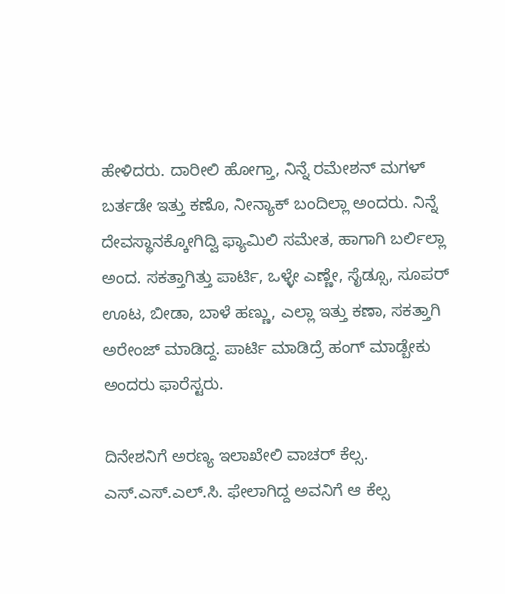ಹೇಳಿದರು. ದಾರೀಲಿ ಹೋಗ್ತಾ, ನಿನ್ನೆ ರಮೇಶನ್‌ ಮಗಳ್‌ ಬರ್ತಡೇ ಇತ್ತು ಕಣೊ, ನೀನ್ಯಾಕ್‌ ಬಂದಿಲ್ಲಾ ಅಂದರು. ನಿನ್ನೆ ದೇವಸ್ಥಾನಕ್ಕೋಗಿದ್ವಿ ಫ್ಯಾಮಿಲಿ ಸಮೇತ, ಹಾಗಾಗಿ ಬರ್ಲಿಲ್ಲಾ ಅಂದ. ಸಕತ್ತಾಗಿತ್ತು ಪಾರ್ಟಿ, ಒಳ್ಳೇ ಎಣ್ಣೇ, ಸೈಡ್ಸೂ, ಸೂಪರ್‌ ಊಟ, ಬೀಡಾ, ಬಾಳೆ ಹಣ್ಣು, ಎಲ್ಲಾ ಇತ್ತು ಕಣಾ, ಸಕತ್ತಾಗಿ ಅರೇಂಜ್‌ ಮಾಡಿದ್ದ. ಪಾರ್ಟಿ ಮಾಡಿದ್ರೆ ಹಂಗ್‌ ಮಾಡ್ಬೇಕು ಅಂದರು ಫಾರೆಸ್ಟರು.

ದಿನೇಶನಿಗೆ ಅರಣ್ಯ ಇಲಾಖೇಲಿ ವಾಚರ್‌ ಕೆಲ್ಸ. ಎಸ್.ಎಸ್.ಎಲ್.ಸಿ. ಫೇಲಾಗಿದ್ದ ಅವನಿಗೆ ಆ ಕೆಲ್ಸ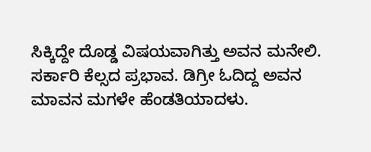ಸಿಕ್ಕಿದ್ದೇ ದೊಡ್ಡ ವಿಷಯವಾಗಿತ್ತು ಅವನ ಮನೇಲಿ. ಸರ್ಕಾರಿ ಕೆಲ್ಸದ ಪ್ರಭಾವ. ಡಿಗ್ರೀ ಓದಿದ್ದ ಅವನ ಮಾವನ ಮಗಳೇ ಹೆಂಡತಿಯಾದಳು.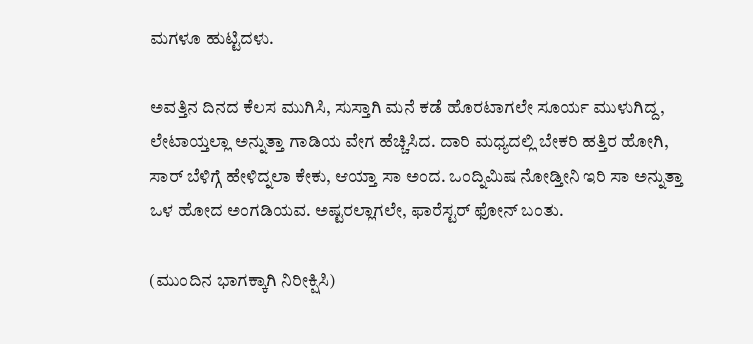ಮಗಳೂ ಹುಟ್ಟಿದಳು.

ಅವತ್ತಿನ ದಿನದ ಕೆಲಸ ಮುಗಿಸಿ, ಸುಸ್ತಾಗಿ ಮನೆ ಕಡೆ ಹೊರಟಾಗಲೇ ಸೂರ್ಯ ಮುಳುಗಿದ್ದ, ಲೇಟಾಯ್ತಲ್ಲಾ ಅನ್ನುತ್ತಾ ಗಾಡಿಯ ವೇಗ ಹೆಚ್ಚಿಸಿದ. ದಾರಿ ಮಧ್ಯದಲ್ಲಿ ಬೇಕರಿ ಹತ್ತಿರ ಹೋಗಿ, ಸಾರ್‌ ಬೆಳಿಗ್ಗೆ ಹೇಳಿದ್ನಲಾ ಕೇಕು, ಆಯ್ತಾ ಸಾ ಅಂದ. ಒಂದ್ನಿಮಿಷ ನೋಡ್ತೀನಿ ಇರಿ ಸಾ ಅನ್ನುತ್ತಾ ಒಳ ಹೋದ ಅಂಗಡಿಯವ. ಅಷ್ಟರಲ್ಲಾಗಲೇ, ಫಾರೆಸ್ಟರ್‌ ಫೋನ್‌ ಬಂತು.

(ಮುಂದಿನ ಭಾಗಕ್ಕಾಗಿ ನಿರೀಕ್ಷಿಸಿ)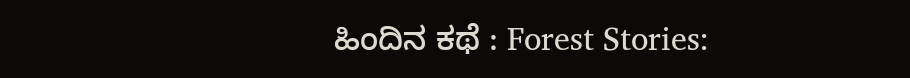ಹಿಂದಿನ ಕಥೆ : Forest Stories: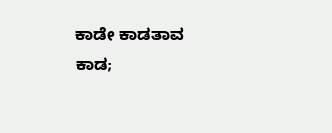ಕಾಡೇ ಕಾಡತಾವ ಕಾಡ;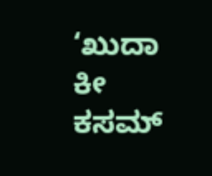‘ಖುದಾ ಕೀ ಕಸಮ್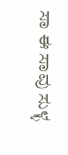ಸಾ ಈ ಸಾವು ಸುಳ್ಳ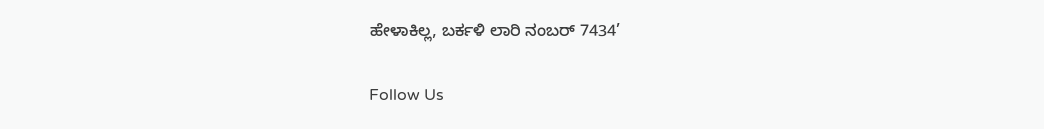ಹೇಳಾಕಿಲ್ಲ, ಬರ್ಕಳಿ ಲಾರಿ ನಂಬರ್ 7434’

Follow Us